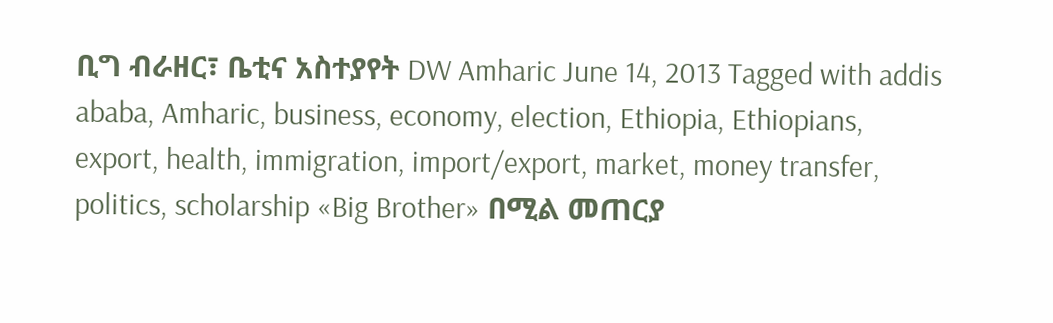ቢግ ብራዘር፣ ቤቲና አስተያየት DW Amharic June 14, 2013 Tagged with addis ababa, Amharic, business, economy, election, Ethiopia, Ethiopians, export, health, immigration, import/export, market, money transfer, politics, scholarship «Big Brother» በሚል መጠርያ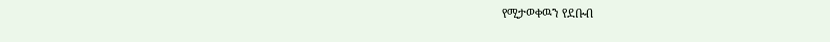የሚታወቀዉን የደቡብ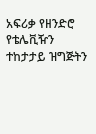አፍሪቃ የዘንድሮ የቴሌቪዥን ተከታታይ ዝግጅትን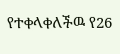የተቀላቀለችዉ የ26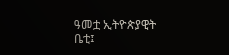ዓመቷ ኢትዮጵያዊት ቤቲ፤